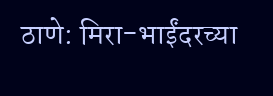ठाणे: मिरा-भाईंदरच्या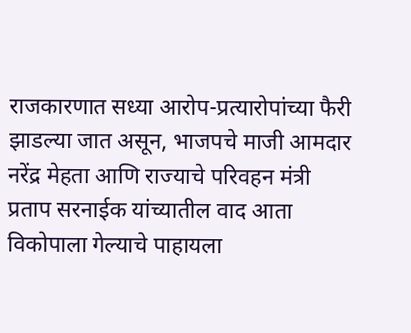राजकारणात सध्या आरोप-प्रत्यारोपांच्या फैरी झाडल्या जात असून, भाजपचे माजी आमदार नरेंद्र मेहता आणि राज्याचे परिवहन मंत्री प्रताप सरनाईक यांच्यातील वाद आता विकोपाला गेल्याचे पाहायला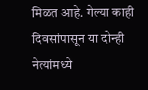मिळत आहे. गेल्या काही दिवसांपासून या दोन्ही नेत्यांमध्ये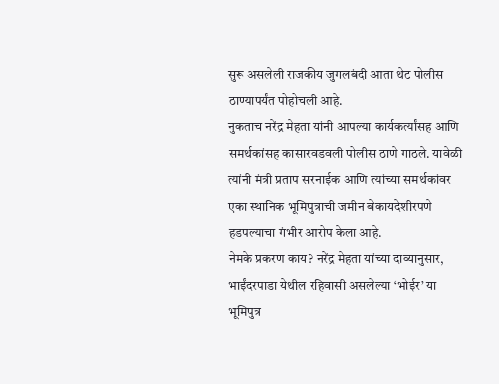सुरू असलेली राजकीय जुगलबंदी आता थेट पोलीस ठाण्यापर्यंत पोहोचली आहे.
नुकताच नरेंद्र मेहता यांनी आपल्या कार्यकर्त्यांसह आणि समर्थकांसह कासारवडवली पोलीस ठाणे गाठले. यावेळी त्यांनी मंत्री प्रताप सरनाईक आणि त्यांच्या समर्थकांवर एका स्थानिक भूमिपुत्राची जमीन बेकायदेशीरपणे हडपल्याचा गंभीर आरोप केला आहे.
नेमके प्रकरण काय? नरेंद्र मेहता यांच्या दाव्यानुसार, भाईंदरपाडा येथील रहिवासी असलेल्या ‘भोईर’ या भूमिपुत्र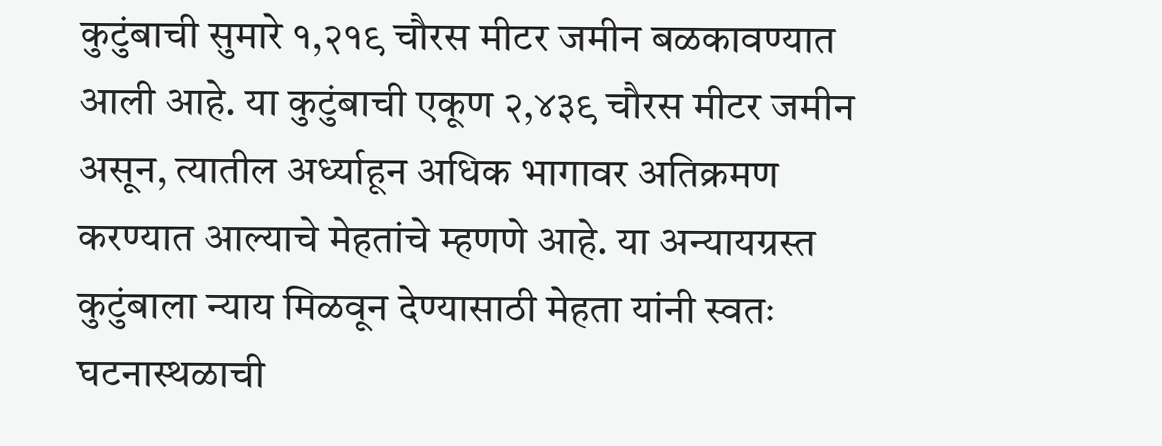कुटुंबाची सुमारे १,२१९ चौरस मीटर जमीन बळकावण्यात आली आहे. या कुटुंबाची एकूण २,४३९ चौरस मीटर जमीन असून, त्यातील अर्ध्याहून अधिक भागावर अतिक्रमण करण्यात आल्याचे मेहतांचे म्हणणे आहे. या अन्यायग्रस्त कुटुंबाला न्याय मिळवून देण्यासाठी मेहता यांनी स्वतः घटनास्थळाची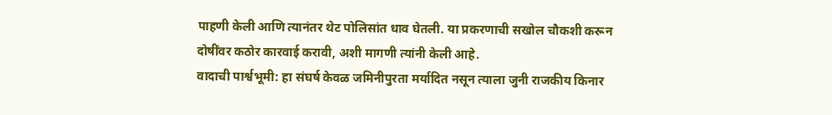पाहणी केली आणि त्यानंतर थेट पोलिसांत धाव घेतली. या प्रकरणाची सखोल चौकशी करून दोषींवर कठोर कारवाई करावी, अशी मागणी त्यांनी केली आहे.
वादाची पार्श्वभूमी: हा संघर्ष केवळ जमिनीपुरता मर्यादित नसून त्याला जुनी राजकीय किनार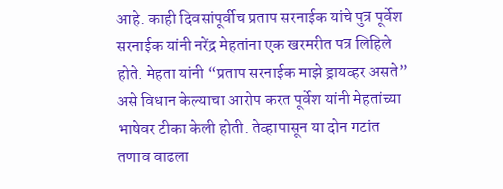आहे. काही दिवसांपूर्वीच प्रताप सरनाईक यांचे पुत्र पूर्वेश सरनाईक यांनी नरेंद्र मेहतांना एक खरमरीत पत्र लिहिले होते. मेहता यांनी “प्रताप सरनाईक माझे ड्रायव्हर असते” असे विधान केल्याचा आरोप करत पूर्वेश यांनी मेहतांच्या भाषेवर टीका केली होती. तेव्हापासून या दोन गटांत तणाव वाढला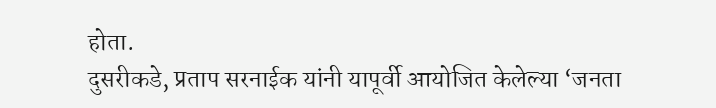होता.
दुसरीकडे, प्रताप सरनाईक यांनी यापूर्वी आयोजित केलेल्या ‘जनता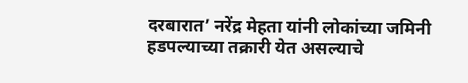दरबारात’ नरेंद्र मेहता यांनी लोकांच्या जमिनी हडपल्याच्या तक्रारी येत असल्याचे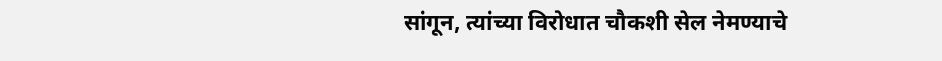सांगून, त्यांच्या विरोधात चौकशी सेल नेमण्याचे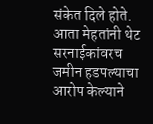संकेत दिले होते. आता मेहतांनी थेट सरनाईकांवरच जमीन हडपल्याचा आरोप केल्याने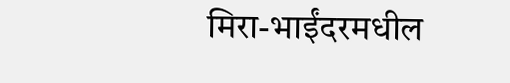मिरा-भाईंदरमधील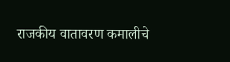राजकीय वातावरण कमालीचे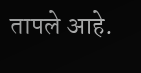तापले आहे.